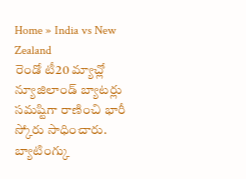Home » India vs New Zealand
రెండో టీ20 మ్యాచ్లో న్యూజిలాండ్ బ్యాటర్లు సమష్టిగా రాణించి భారీ స్కోరు సాధించారు. బ్యాటింగ్కు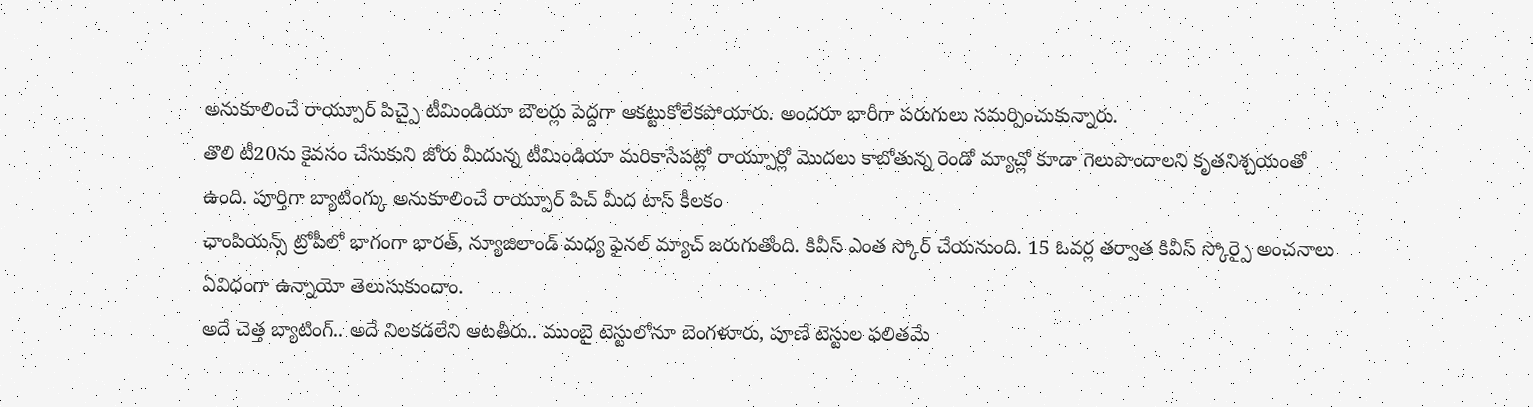అనుకూలించే రాయ్పూర్ పిచ్పై టీమిండియా బౌలర్లు పెద్దగా ఆకట్టుకోలేకపోయారు. అందరూ భారీగా పరుగులు సమర్పించుకున్నారు.
తొలి టీ20ను కైవసం చేసుకుని జోరు మీదున్న టీమిండియా మరికాసేపట్లో రాయ్పూర్లో మొదలు కాబోతున్న రెండో మ్యాచ్లో కూడా గెలుపొందాలని కృతనిశ్చయంతో ఉంది. పూర్తిగా బ్యాటింగ్కు అనుకూలించే రాయ్పూర్ పిచ్ మీద టాస్ కీలకం
ఛాంపియన్స్ ట్రోపీలో భాగంగా భారత్, న్యూజిలాండ్ మధ్య ఫైనల్ మ్యాచ్ జరుగుతోంది. కివీస్ ఎంత స్కోర్ చేయనుంది. 15 ఓవర్ల తర్వాత కివీస్ స్కోర్పై అంచనాలు ఏవిధంగా ఉన్నాయో తెలుసుకుందాం.
అదే చెత్త బ్యాటింగ్.. అదే నిలకడలేని ఆటతీరు.. ముంబై టెస్టులోనూ బెంగళూరు, పూణే టెస్టుల ఫలితమే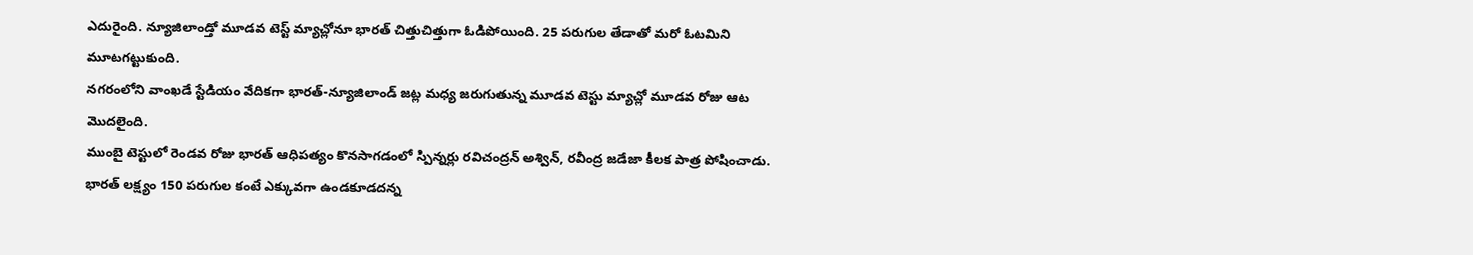ఎదురైంది. న్యూజిలాండ్తో మూడవ టెస్ట్ మ్యాచ్లోనూ భారత్ చిత్తుచిత్తుగా ఓడిపోయింది. 25 పరుగుల తేడాతో మరో ఓటమిని మూటగట్టుకుంది.
నగరంలోని వాంఖడే స్టేడియం వేదికగా భారత్-న్యూజిలాండ్ జట్ల మధ్య జరుగుతున్న మూడవ టెస్టు మ్యాచ్లో మూడవ రోజు ఆట మొదలైంది.
ముంబై టెస్టులో రెండవ రోజు భారత్ ఆధిపత్యం కొనసాగడంలో స్పిన్నర్లు రవిచంద్రన్ అశ్విన్, రవీంద్ర జడేజా కీలక పాత్ర పోషించాడు. భారత్ లక్ష్యం 150 పరుగుల కంటే ఎక్కువగా ఉండకూడదన్న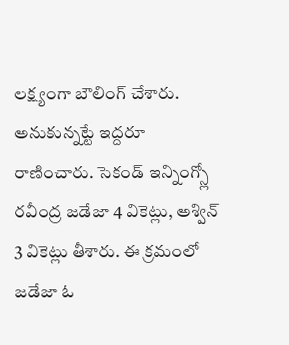లక్ష్యంగా బౌలింగ్ చేశారు. అనుకున్నట్టే ఇద్దరూ రాణించారు. సెకండ్ ఇన్నింగ్స్లో రవీంద్ర జడేజా 4 వికెట్లు, అశ్విన్ 3 వికెట్లు తీశారు. ఈ క్రమంలో జడేజా ఓ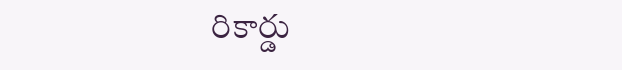రికార్డు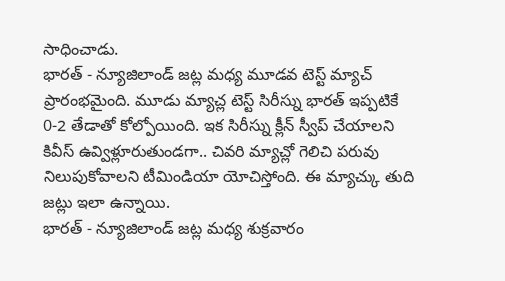సాధించాడు.
భారత్ - న్యూజిలాండ్ జట్ల మధ్య మూడవ టెస్ట్ మ్యాచ్ ప్రారంభమైంది. మూడు మ్యాచ్ల టెస్ట్ సిరీస్ను భారత్ ఇప్పటికే 0-2 తేడాతో కోల్పోయింది. ఇక సిరీస్ను క్లీన్ స్వీప్ చేయాలని కివీస్ ఉవ్విళ్లూరుతుండగా.. చివరి మ్యాచ్లో గెలిచి పరువు నిలుపుకోవాలని టీమిండియా యోచిస్తోంది. ఈ మ్యాచ్కు తుది జట్లు ఇలా ఉన్నాయి.
భారత్ - న్యూజిలాండ్ జట్ల మధ్య శుక్రవారం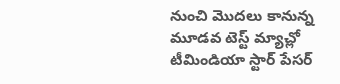నుంచి మొదలు కానున్న మూడవ టెస్ట్ మ్యాచ్లో టీమిండియా స్టార్ పేసర్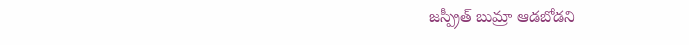జస్ప్రీత్ బుమ్రా ఆడబోడని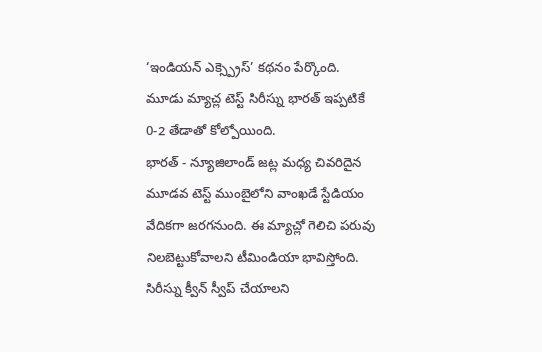‘ఇండియన్ ఎక్స్ప్రెస్’ కథనం పేర్కొంది. మూడు మ్యాచ్ల టెస్ట్ సిరీస్ను భారత్ ఇప్పటికే 0-2 తేడాతో కోల్పోయింది.
భారత్ - న్యూజిలాండ్ జట్ల మధ్య చివరిదైన మూడవ టెస్ట్ ముంబైలోని వాంఖడే స్టేడియం వేదికగా జరగనుంది. ఈ మ్యాచ్లో గెలిచి పరువు నిలబెట్టుకోవాలని టీమిండియా భావిస్తోంది. సిరీస్ను క్వీన్ స్వీప్ చేయాలని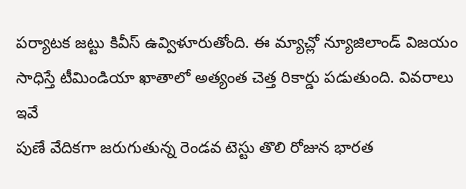పర్యాటక జట్టు కివీస్ ఉవ్విళూరుతోంది. ఈ మ్యాచ్లో న్యూజిలాండ్ విజయం సాధిస్తే టీమిండియా ఖాతాలో అత్యంత చెత్త రికార్డు పడుతుంది. వివరాలు ఇవే
పుణే వేదికగా జరుగుతున్న రెండవ టెస్టు తొలి రోజున భారత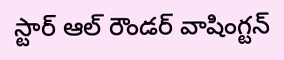స్టార్ ఆల్ రౌండర్ వాషింగ్టన్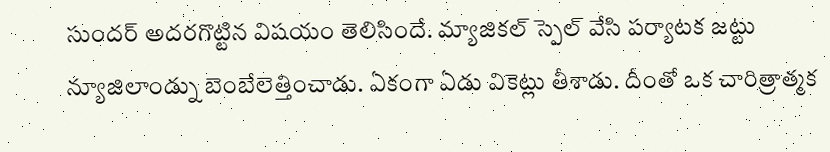సుందర్ అదరగొట్టిన విషయం తెలిసిందే. మ్యాజికల్ స్పెల్ వేసి పర్యాటక జట్టు న్యూజిలాండ్ను బెంబేలెత్తించాడు. ఏకంగా ఏడు వికెట్లు తీశాడు. దీంతో ఒక చారిత్రాత్మక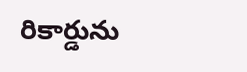రికార్డును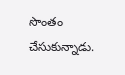సొంతం చేసుకున్నాడు.